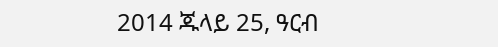2014 ጁላይ 25, ዓርብ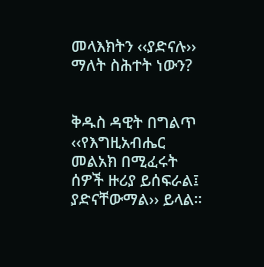መላእክትን ‹‹ያድናሉ›› ማለት ስሕተት ነውን?


ቅዱስ ዳዊት በግልጥ ‹‹የእግዚአብሔር መልአክ በሚፈሩት ሰዎች ዙሪያ ይሰፍራል፤ ያድናቸውማል›› ይላል፡፡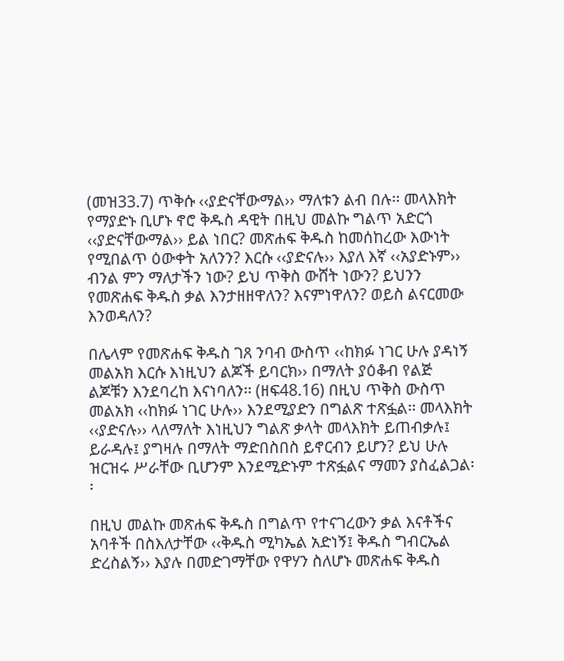(መዝ33.7) ጥቅሱ ‹‹ያድናቸውማል›› ማለቱን ልብ በሉ፡፡ መላእክት የማያድኑ ቢሆኑ ኖሮ ቅዱስ ዳዊት በዚህ መልኩ ግልጥ አድርጎ ‹‹ያድናቸውማል›› ይል ነበር? መጽሐፍ ቅዱስ ከመሰከረው እውነት የሚበልጥ ዕውቀት አለንን? እርሱ ‹‹ያድናሉ›› እያለ እኛ ‹‹አያድኑም›› ብንል ምን ማለታችን ነው? ይህ ጥቅስ ውሸት ነውን? ይህንን የመጽሐፍ ቅዱስ ቃል እንታዘዘዋለን? እናምነዋለን? ወይስ ልናርመው እንወዳለን?

በሌላም የመጽሐፍ ቅዱስ ገጸ ንባብ ውስጥ ‹‹ከክፉ ነገር ሁሉ ያዳነኝ መልአክ እርሱ እነዚህን ልጆች ይባርክ›› በማለት ያዕቆብ የልጅ ልጆቹን እንደባረከ እናነባለን፡፡ (ዘፍ48.16) በዚህ ጥቅስ ውስጥ መልአክ ‹‹ከክፉ ነገር ሁሉ›› እንደሚያድን በግልጽ ተጽፏል፡፡ መላእክት ‹‹ያድናሉ›› ላለማለት እነዚህን ግልጽ ቃላት መላእክት ይጠብቃሉ፤ ይራዳሉ፤ ያግዛሉ በማለት ማድበስበስ ይኖርብን ይሆን? ይህ ሁሉ ዝርዝሩ ሥራቸው ቢሆንም እንደሚድኑም ተጽፏልና ማመን ያስፈልጋል፡፡

በዚህ መልኩ መጽሐፍ ቅዱስ በግልጥ የተናገረውን ቃል እናቶችና አባቶች በስእለታቸው ‹‹ቅዱስ ሚካኤል አድነኝ፤ ቅዱስ ግብርኤል ድረስልኝ›› እያሉ በመድገማቸው የዋሃን ስለሆኑ መጽሐፍ ቅዱስ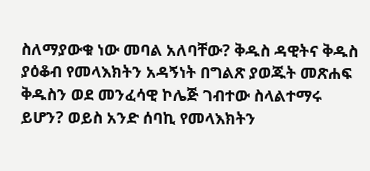ስለማያውቁ ነው መባል አለባቸው? ቅዱስ ዳዊትና ቅዱስ ያዕቆብ የመላእክትን አዳኝነት በግልጽ ያወጁት መጽሐፍ ቅዱስን ወደ መንፈሳዊ ኮሌጅ ገብተው ስላልተማሩ ይሆን? ወይስ አንድ ሰባኪ የመላእክትን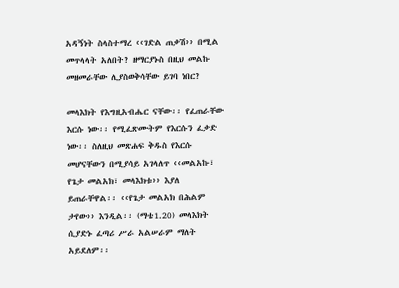አዳኝነት ስላስተማረ ‹‹ገድል ጠቃሽ›› በሚል መጥላላት አለበት? ዘማርያኑስ በዚህ መልኩ መዘመራቸው ሊያስወቅሳቸው ይገባ ነበር?

መላእክት የእግዚአብሔር ናቸው፡፡ የፈጠራቸው እርሱ ነው፡፡ የሚፈጽሙትም የእርሱን ፈቃድ ነው፡፡ ስለዚህ መጽሐፍ ቅዱስ የእርሱ መሆናቸውን በሚያሳይ አገላለጥ ‹‹መልአኩ፣ የጌታ መልአክ፣ መላእክቱ›› እያለ ይጠራቸዋል፡፡ ‹‹የጌታ መልአክ በሕልም ታየው›› እንዲል፡፡ (ማቴ1.20) መላእክት ሲያድኑ ፈጣሪ ሥራ አልሠራም ማለት አይደለም፡፡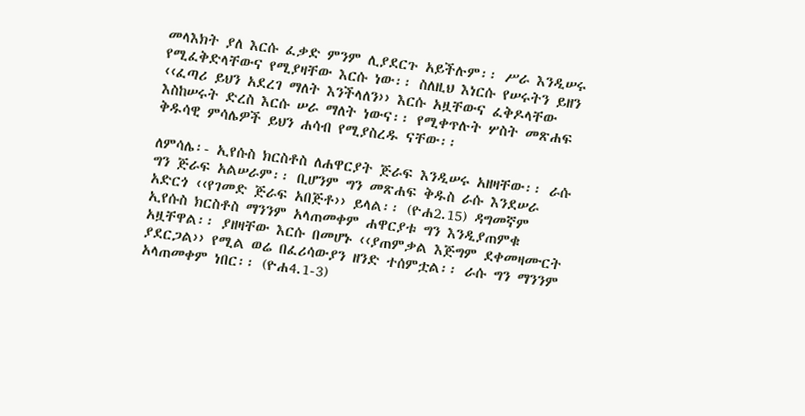መላእክት ያለ እርሱ ፈቃድ ምንም ሊያደርጉ አይችሉም፡፡ ሥራ እንዲሠሩ የሚፈቅድላቸውና የሚያዛቸው እርሱ ነው፡፡ ስለዚህ እነርሱ የሠሩትን ይዘን ‹‹ፈጣሪ ይህን አደረገ ማለት እንችላለን›› እርሱ አዟቸውና ፈቅዶላቸው እስከሠሩት ድረስ እርሱ ሠራ ማለት ነውና፡፡ የሚቀጥሉት ሦስት መጽሐፍ ቅዱሳዊ ምሳሌዎች ይህን ሐሳብ የሚያስረዱ ናቸው፡፡

ለምሳሌ፡- ኢየሱስ ክርስቶስ ለሐዋርያት ጅራፍ እንዲሠሩ አዘዛቸው፡፡ ራሱ ግን ጅራፍ አልሠራም፡፡ ቢሆንም ግን መጽሐፍ ቅዱስ ራሱ እንደሠራ አድርጎ ‹‹የገመድ ጅራፍ አበጅቶ›› ይላል፡፡ (ዮሐ2.15) ዳግመኛም ኢየሱስ ክርስቶስ ማንንም አላጠመቀም ሐዋርያቱ ግን እንዲያጠምቁ አዟቸዋል፡፡ ያዘዛቸው እርሱ በመሆኑ ‹‹ያጠምቃል እጅግም ደቀመዛሙርት ያደርጋል›› የሚል ወሬ በፈሪሳውያን ዘንድ ተሰምቷል፡፡ ራሱ ግን ማንንም አላጠመቀም ነበር፡፡ (ዮሐ4.1-3)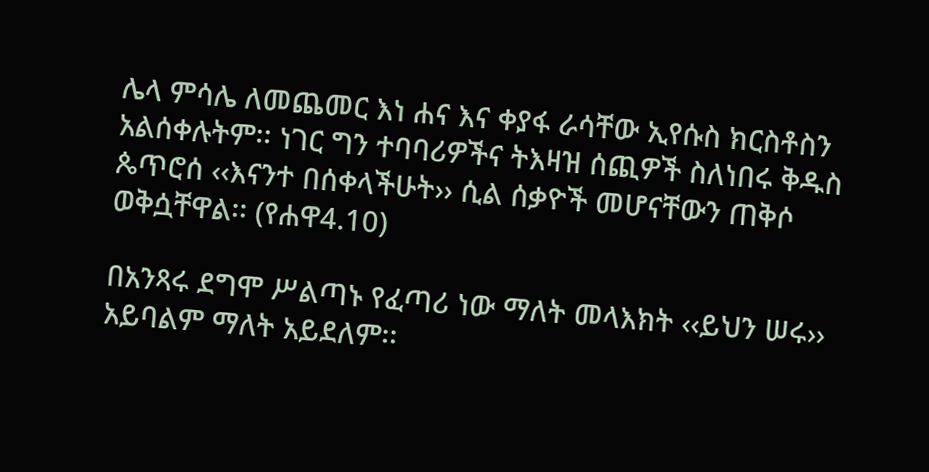ሌላ ምሳሌ ለመጨመር እነ ሐና እና ቀያፋ ራሳቸው ኢየሱስ ክርስቶስን አልሰቀሉትም፡፡ ነገር ግን ተባባሪዎችና ትእዛዝ ሰጪዎች ስለነበሩ ቅዱስ ጴጥሮሰ ‹‹እናንተ በሰቀላችሁት›› ሲል ሰቃዮች መሆናቸውን ጠቅሶ ወቅሷቸዋል፡፡ (የሐዋ4.10)

በአንጻሩ ደግሞ ሥልጣኑ የፈጣሪ ነው ማለት መላእክት ‹‹ይህን ሠሩ›› አይባልም ማለት አይደለም፡፡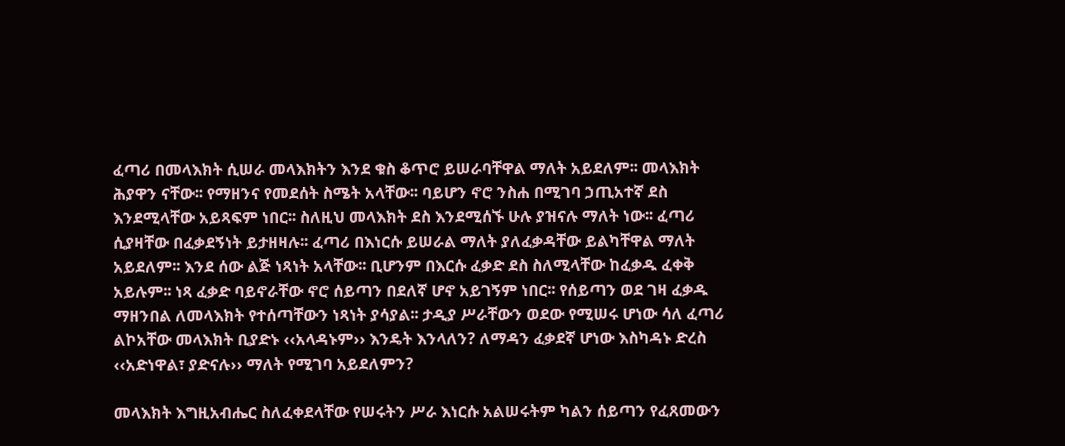ፈጣሪ በመላእክት ሲሠራ መላእክትን እንደ ቁስ ቆጥሮ ይሠራባቸዋል ማለት አይደለም፡፡ መላእክት ሕያዋን ናቸው፡፡ የማዘንና የመደሰት ስሜት አላቸው፡፡ ባይሆን ኖሮ ንስሐ በሚገባ ኃጢአተኛ ደስ እንደሚላቸው አይጻፍም ነበር፡፡ ስለዚህ መላእክት ደስ እንደሚሰኙ ሁሉ ያዝናሉ ማለት ነው፡፡ ፈጣሪ ሲያዛቸው በፈቃደኝነት ይታዘዛሉ፡፡ ፈጣሪ በእነርሱ ይሠራል ማለት ያለፈቃዳቸው ይልካቸዋል ማለት አይደለም፡፡ እንደ ሰው ልጅ ነጻነት አላቸው፡፡ ቢሆንም በእርሱ ፈቃድ ደስ ስለሚላቸው ከፈቃዱ ፈቀቅ አይሉም፡፡ ነጻ ፈቃድ ባይኖራቸው ኖሮ ሰይጣን በደለኛ ሆኖ አይገኝም ነበር፡፡ የሰይጣን ወደ ገዛ ፈቃዱ ማዘንበል ለመላእክት የተሰጣቸውን ነጻነት ያሳያል፡፡ ታዲያ ሥራቸውን ወደው የሚሠሩ ሆነው ሳለ ፈጣሪ ልኮአቸው መላእክት ቢያድኑ ‹‹አላዳኑም›› እንዴት እንላለን? ለማዳን ፈቃደኛ ሆነው እስካዳኑ ድረስ ‹‹አድነዋል፣ ያድናሉ›› ማለት የሚገባ አይደለምን?

መላእክት እግዚአብሔር ስለፈቀደላቸው የሠሩትን ሥራ እነርሱ አልሠሩትም ካልን ሰይጣን የፈጸመውን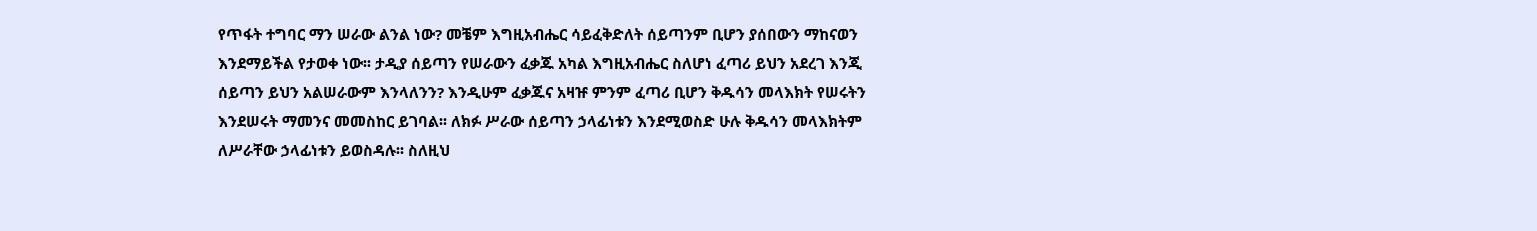የጥፋት ተግባር ማን ሠራው ልንል ነው? መቼም እግዚአብሔር ሳይፈቅድለት ሰይጣንም ቢሆን ያሰበውን ማከናወን እንደማይችል የታወቀ ነው፡፡ ታዲያ ሰይጣን የሠራውን ፈቃጁ አካል እግዚአብሔር ስለሆነ ፈጣሪ ይህን አደረገ እንጂ ሰይጣን ይህን አልሠራውም እንላለንን? እንዲሁም ፈቃጁና አዛዡ ምንም ፈጣሪ ቢሆን ቅዱሳን መላእክት የሠሩትን እንደሠሩት ማመንና መመስከር ይገባል፡፡ ለክፉ ሥራው ሰይጣን ኃላፊነቱን እንደሚወስድ ሁሉ ቅዱሳን መላእክትም ለሥራቸው ኃላፊነቱን ይወስዳሉ፡፡ ስለዚህ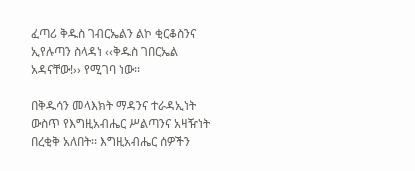ፈጣሪ ቅዱስ ገብርኤልን ልኮ ቂርቆስንና ኢየሉጣን ስላዳነ ‹‹ቅዱስ ገበርኤል አዳናቸው!›› የሚገባ ነው፡፡

በቅዱሳን መላእክት ማዳንና ተራዳኢነት ውስጥ የእግዚአብሔር ሥልጣንና አዛዥነት በረቂቅ አለበት፡፡ እግዚአብሔር ሰዎችን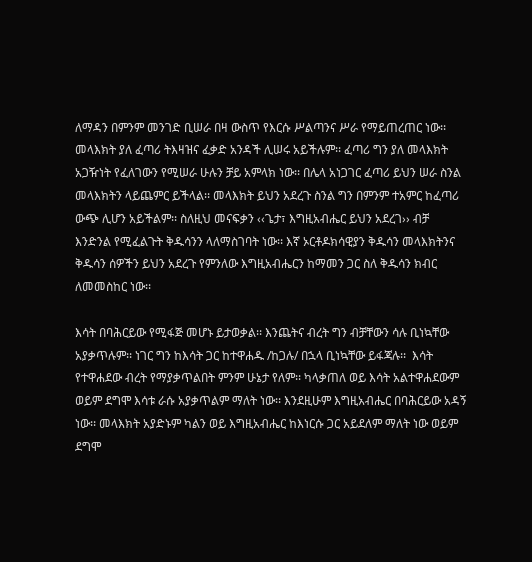ለማዳን በምንም መንገድ ቢሠራ በዛ ውስጥ የእርሱ ሥልጣንና ሥራ የማይጠረጠር ነው፡፡ መላእክት ያለ ፈጣሪ ትእዛዝና ፈቃድ አንዳች ሊሠሩ አይችሉም፡፡ ፈጣሪ ግን ያለ መላእክት አጋዥነት የፈለገውን የሚሠራ ሁሉን ቻይ አምላክ ነው፡፡ በሌላ አነጋገር ፈጣሪ ይህን ሠራ ስንል መላእክትን ላይጨምር ይችላል፡፡ መላእክት ይህን አደረጉ ስንል ግን በምንም ተአምር ከፈጣሪ ውጭ ሊሆን አይችልም፡፡ ስለዚህ መናፍቃን ‹‹ጌታ፣ እግዚአብሔር ይህን አደረገ›› ብቻ እንድንል የሚፈልጉት ቅዱሳንን ላለማስገባት ነው፡፡ እኛ ኦርቶዶክሳዊያን ቅዱሳን መላእክትንና ቅዱሳን ሰዎችን ይህን አደረጉ የምንለው እግዚአብሔርን ከማመን ጋር ስለ ቅዱሳን ክብር ለመመስከር ነው፡፡

እሳት በባሕርይው የሚፋጅ መሆኑ ይታወቃል፡፡ እንጨትና ብረት ግን ብቻቸውን ሳሉ ቢነኳቸው አያቃጥሉም፡፡ ነገር ግን ከእሳት ጋር ከተዋሐዱ /ከጋሉ/ በኋላ ቢነኳቸው ይፋጃሉ፡፡  እሳት የተዋሐደው ብረት የማያቃጥልበት ምንም ሁኔታ የለም፡፡ ካላቃጠለ ወይ እሳት አልተዋሐደውም ወይም ደግሞ እሳቱ ራሱ አያቃጥልም ማለት ነው፡፡ እንደዚሁም እግዚአብሔር በባሕርይው አዳኝ ነው፡፡ መላእክት አያድኑም ካልን ወይ እግዚአብሔር ከእነርሱ ጋር አይደለም ማለት ነው ወይም ደግሞ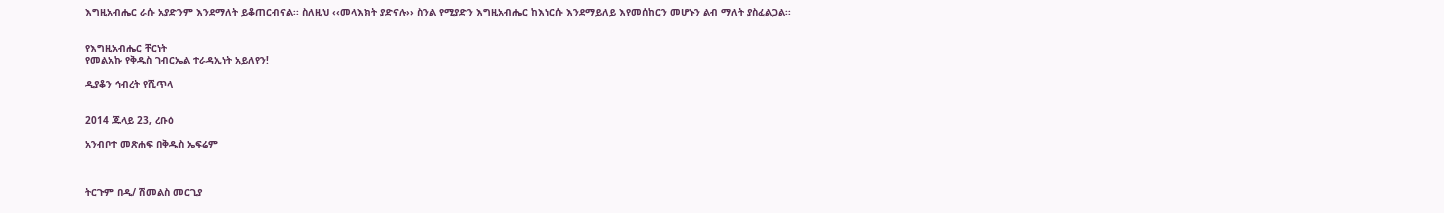እግዚአብሔር ራሱ አያድንም እንደማለት ይቆጠርብናል፡፡ ስለዚህ ‹‹መላእክት ያድናሉ›› ስንል የሚያድን እግዚአብሔር ከእነርሱ እንደማይለይ እየመሰከርን መሆኑን ልብ ማለት ያስፈልጋል፡፡


የእግዚአብሔር ቸርነት
የመልአኩ የቅዱስ ገብርኤል ተራዳኢነት አይለየን!

ዲያቆን ኅብረት የሺጥላ


2014 ጁላይ 23, ረቡዕ

አንብቦተ መጽሐፍ በቅዱስ ኤፍሬም



ትርጉም በዲ/ ሽመልስ መርጊያ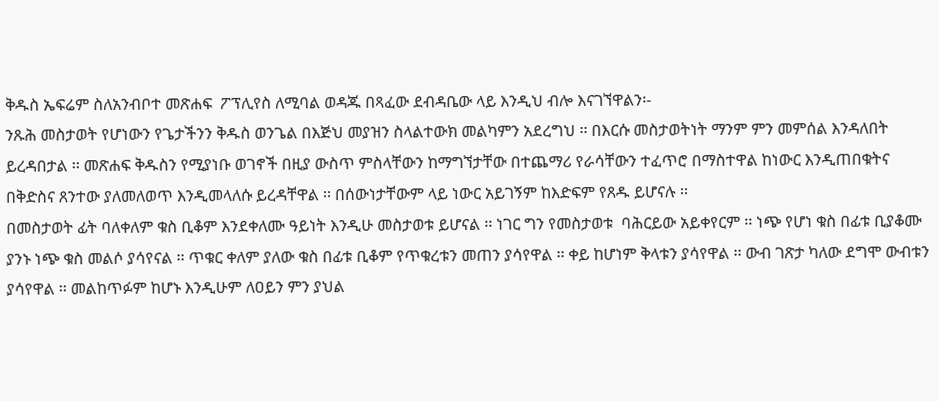ቅዱስ ኤፍሬም ስለአንብቦተ መጽሐፍ  ፖፕሊየስ ለሚባል ወዳጁ በጻፈው ደብዳቤው ላይ እንዲህ ብሎ እናገኘዋልን፡-
ንጹሕ መስታወት የሆነውን የጌታችንን ቅዱስ ወንጌል በእጅህ መያዝን ስላልተውክ መልካምን አደረግህ ፡፡ በእርሱ መስታወትነት ማንም ምን መምሰል እንዳለበት ይረዳበታል ፡፡ መጽሐፍ ቅዱስን የሚያነቡ ወገኖች በዚያ ውስጥ ምስላቸውን ከማግኘታቸው በተጨማሪ የራሳቸውን ተፈጥሮ በማስተዋል ከነውር እንዲጠበቁትና በቅድስና ጸንተው ያለመለወጥ እንዲመላለሱ ይረዳቸዋል ፡፡ በሰውነታቸውም ላይ ነውር አይገኝም ከእድፍም የጸዱ ይሆናሉ ፡፡
በመስታወት ፊት ባለቀለም ቁስ ቢቆም እንደቀለሙ ዓይነት እንዲሁ መስታወቱ ይሆናል ፡፡ ነገር ግን የመስታወቱ  ባሕርይው አይቀየርም ፡፡ ነጭ የሆነ ቁስ በፊቱ ቢያቆሙ ያንኑ ነጭ ቁስ መልሶ ያሳየናል ፡፡ ጥቁር ቀለም ያለው ቁስ በፊቱ ቢቆም የጥቁረቱን መጠን ያሳየዋል ፡፡ ቀይ ከሆነም ቅላቱን ያሳየዋል ፡፡ ውብ ገጽታ ካለው ደግሞ ውብቱን ያሳየዋል ፡፡ መልከጥፉም ከሆኑ እንዲሁም ለዐይን ምን ያህል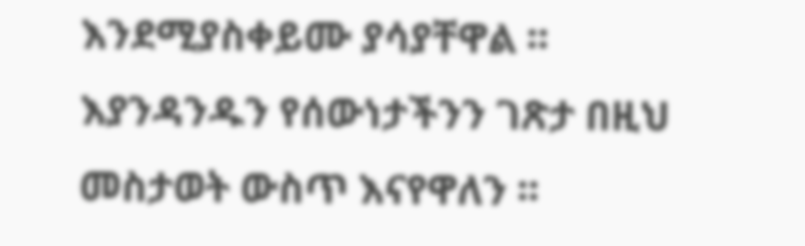እንደሚያስቀይሙ ያሳያቸዋል ፡፡ እያንዳንዱን የሰውነታችንን ገጽታ በዚህ መስታወት ውስጥ እናየዋለን ፡፡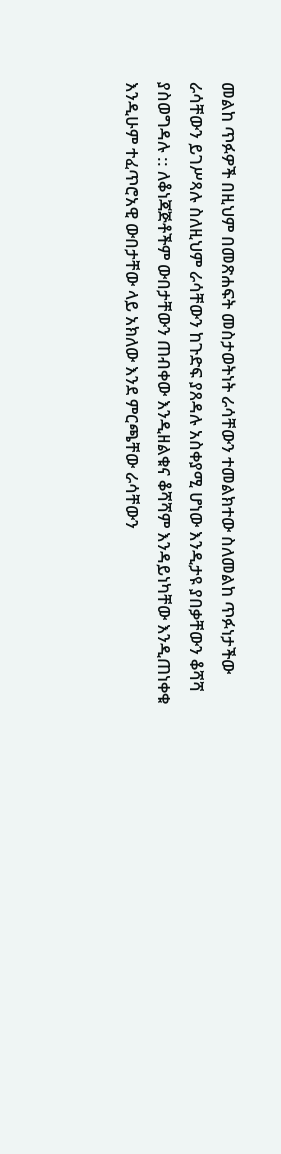መልከ ጥፉዎች በዚህም በመጽሐፍት መስታወትነት ራሳቸውን ተመልክተው ስለመልከ ጥፉነታችው ራሳቸውን ይገሥጻሉ ስለዚህም ራሳቸውን ከጉድፍ ያጸዳሉ አስቀያሚ ሆነው እንዲታዩ ያበቃቸውን ቆሻሻ ያስወግዳሉ :: ለቆነጃጅቶችም ውበታቸውን ጠብቀው እንዲዘልቁና ቆሻሻም እንዳይነካቸው እንዲጠነቀቁ እንዲሁም ተፈጥሮአዊ ውበታቸው ላይ አክለው እንደ ምርጫቸው ራሳቸውን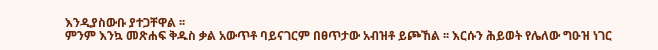እንዲያስውቡ ያተጋቸዋል ፡፡
ምንም እንኳ መጽሐፍ ቅዱስ ቃል አውጥቶ ባይናገርም በፀጥታው አብዝቶ ይጮኸል ፡፡ እርሱን ሕይወት የሌለው ግዑዝ ነገር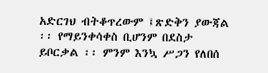አድርገህ ብትቆጥረውም ፤ጽድቅን ያውጃል ፡፡ የማይንቀሳቀስ ቢሆንም በደስታ ይቦርቃል ፡፡ ምንም እንኳ ሥጋን የለበሰ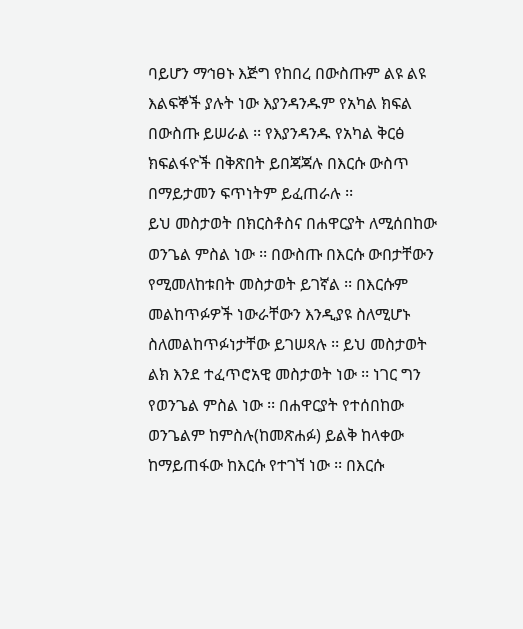ባይሆን ማኅፀኑ እጅግ የከበረ በውስጡም ልዩ ልዩ እልፍኞች ያሉት ነው እያንዳንዱም የአካል ክፍል በውስጡ ይሠራል ፡፡ የእያንዳንዱ የአካል ቅርፅ ክፍልፋዮች በቅጽበት ይበጃጃሉ በእርሱ ውስጥ በማይታመን ፍጥነትም ይፈጠራሉ ፡፡
ይህ መስታወት በክርስቶስና በሐዋርያት ለሚሰበከው ወንጌል ምስል ነው ፡፡ በውስጡ በእርሱ ውበታቸውን የሚመለከቱበት መስታወት ይገኛል ፡፡ በእርሱም መልከጥፉዎች ነውራቸውን እንዲያዩ ስለሚሆኑ ስለመልከጥፉነታቸው ይገሠጻሉ ፡፡ ይህ መስታወት ልክ እንደ ተፈጥሮአዊ መስታወት ነው ፡፡ ነገር ግን የወንጌል ምስል ነው ፡፡ በሐዋርያት የተሰበከው ወንጌልም ከምስሉ(ከመጽሐፉ) ይልቅ ከላቀው ከማይጠፋው ከእርሱ የተገኘ ነው ፡፡ በእርሱ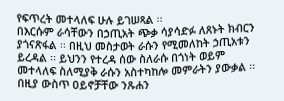የፍጥረት መተላለፍ ሁሉ ይገሠጻል ፡፡
በእርሱም ራሳቸውን በኃጢአት ጭቃ ሳያሳድፉ ለጸኑት ክብርን ያጎናጽፋል ፡፡ በዚህ መስታወት ራሱን የሚመለከት ኃጢአቱን ይረዳል ፡፡ ይህንን የተረዳ ሰው ስለራሱ በጎነት ወይም መተላለፍ ስለሚያቅ ራሱን አስተካከሎ መምራትን ያውቃል ፡፡በዚያ ውስጥ ዐይኖቻቸው ንጹሐን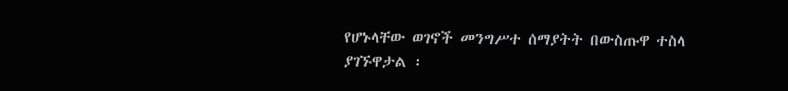የሆኑላቸው ወገኖች መንግሥተ ሰማያትት በውስጡዋ ተስላ ያገኙዋታል ፡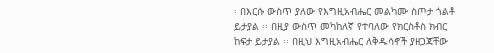፡ በእርሱ ውስጥ ያለው የእግዚአብሔር መልካሙ ስጦታ ጎልቶ ይታያል ፡፡ በዚያ ውስጥ መካከለኛ የተባለው የክርስቶስ ክብር ከፍታ ይታያል ፡፡ በዚህ እግዚአብሔር ለቅዱሳኖች ያዘጋጃቸው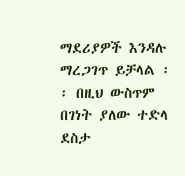ማደሪያዎች እንዳሉ ማረጋገጥ ይቻላል ፡፡ በዚህ ውስጥም በገነት ያለው ተድላ ደስታ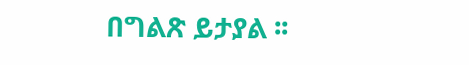በግልጽ ይታያል ፡፡